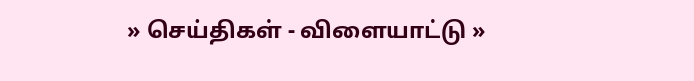» செய்திகள் - விளையாட்டு »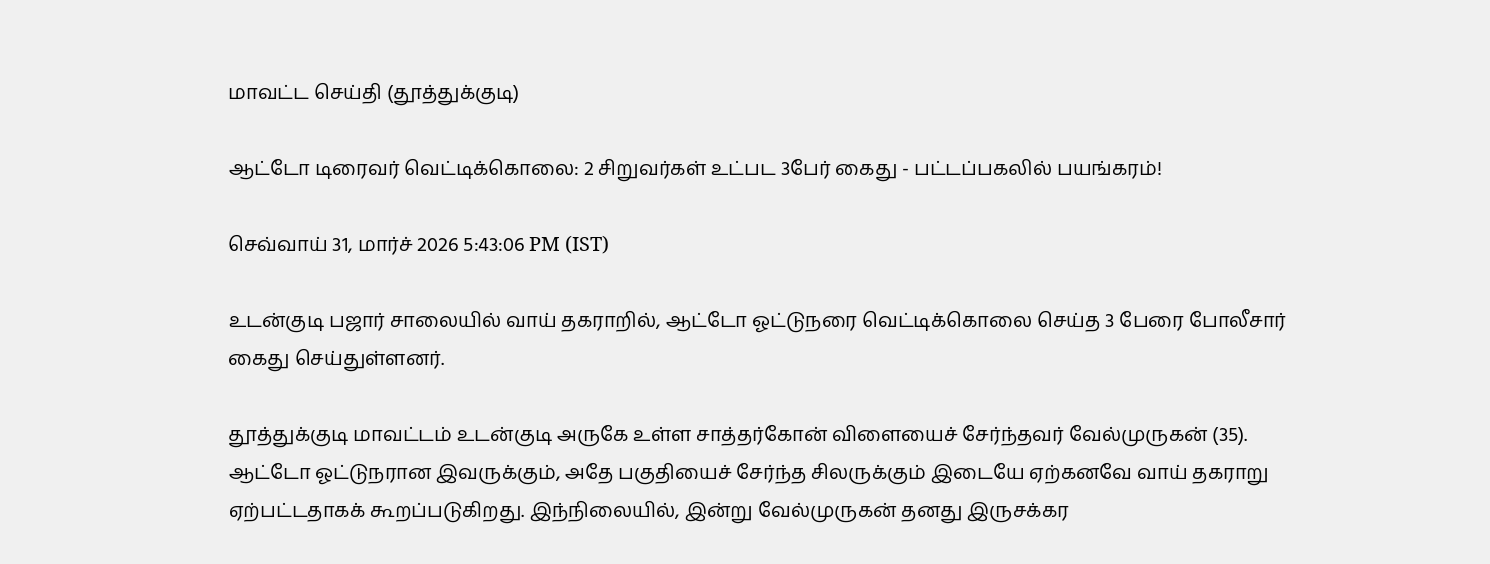மாவட்ட செய்தி (தூத்துக்குடி)

ஆட்டோ டிரைவர் வெட்டிக்கொலை: 2 சிறுவர்கள் உட்பட 3பேர் கைது - பட்டப்பகலில் பயங்கரம்!

செவ்வாய் 31, மார்ச் 2026 5:43:06 PM (IST)

உடன்குடி பஜார் சாலையில் வாய் தகராறில், ஆட்டோ ஓட்டுநரை வெட்டிக்கொலை செய்த 3 பேரை போலீசார் கைது செய்துள்ளனர்.

தூத்துக்குடி மாவட்டம் உடன்குடி அருகே உள்ள சாத்தர்கோன் விளையைச் சேர்ந்தவர் வேல்முருகன் (35). ஆட்டோ ஓட்டுநரான இவருக்கும், அதே பகுதியைச் சேர்ந்த சிலருக்கும் இடையே ஏற்கனவே வாய் தகராறு ஏற்பட்டதாகக் கூறப்படுகிறது. இந்நிலையில், இன்று வேல்முருகன் தனது இருசக்கர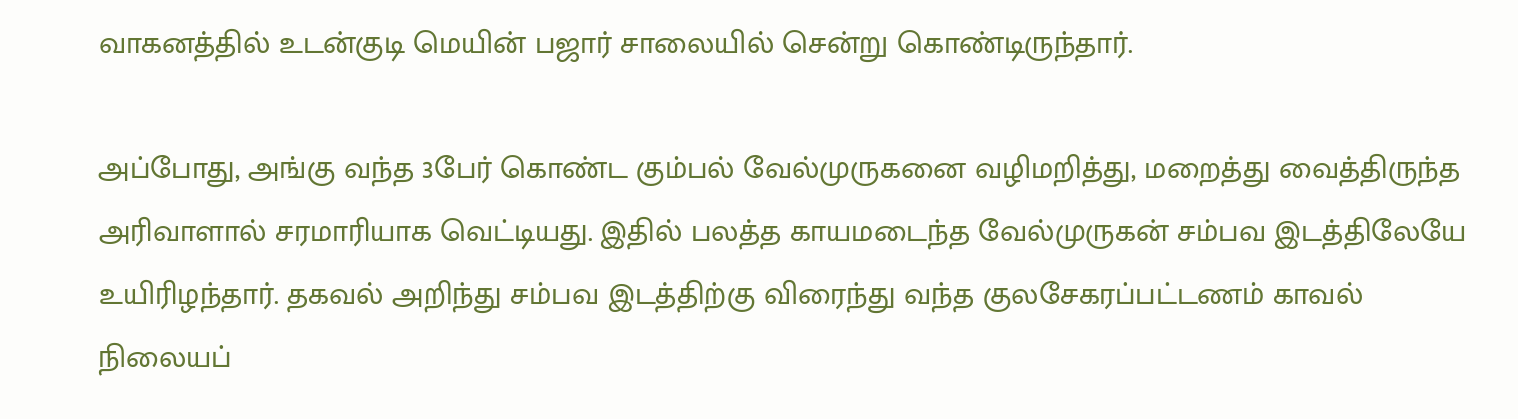வாகனத்தில் உடன்குடி மெயின் பஜார் சாலையில் சென்று கொண்டிருந்தார்.

அப்போது, அங்கு வந்த 3பேர் கொண்ட கும்பல் வேல்முருகனை வழிமறித்து, மறைத்து வைத்திருந்த அரிவாளால் சரமாரியாக வெட்டியது. இதில் பலத்த காயமடைந்த வேல்முருகன் சம்பவ இடத்திலேயே உயிரிழந்தார். தகவல் அறிந்து சம்பவ இடத்திற்கு விரைந்து வந்த குலசேகரப்பட்டணம் காவல் நிலையப்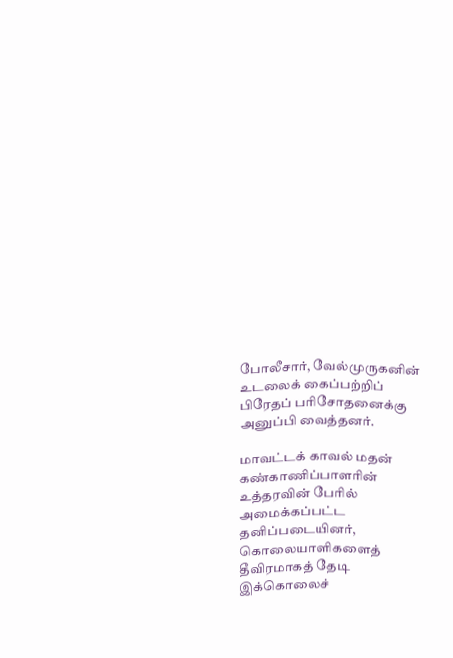போலீசார், வேல்முருகனின் உடலைக் கைப்பற்றிப் பிரேதப் பரிசோதனைக்கு அனுப்பி வைத்தனர்.

மாவட்டக் காவல் மதன் கண்காணிப்பாளரின் உத்தரவின் பேரில் அமைக்கப்பட்ட தனிப்படையினர், கொலையாளிகளைத் தீவிரமாகத் தேடி இக்கொலைச்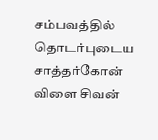சம்பவத்தில் தொடர்புடைய சாத்தர்கோன் விளை சிவன்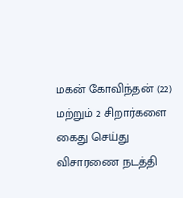மகன் கோவிந்தன் (22) மற்றும் 2 சிறார்களை கைது செய்து விசாரணை நடத்தி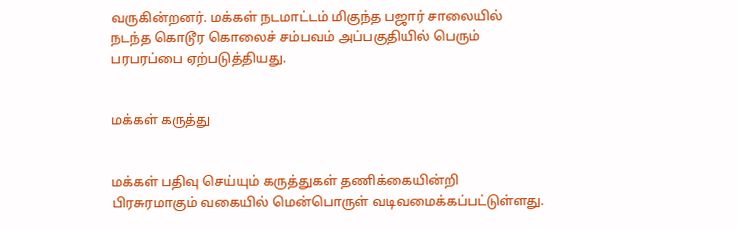வருகின்றனர். மக்கள் நடமாட்டம் மிகுந்த பஜார் சாலையில் நடந்த கொடூர கொலைச் சம்பவம் அப்பகுதியில் பெரும் பரபரப்பை ஏற்படுத்தியது.


மக்கள் கருத்து


மக்கள் பதிவு செய்யும் கருத்துகள் தணிக்கையின்றி பிரசுரமாகும் வகையில் மென்பொருள் வடிவமைக்கப்பட்டுள்ளது.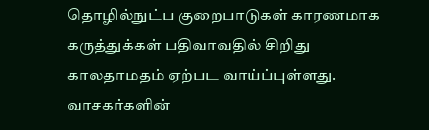தொழில்நுட்ப குறைபாடுகள் காரணமாக கருத்துக்கள் பதிவாவதில் சிறிது காலதாமதம் ஏற்பட வாய்ப்புள்ளது. வாசகர்களின்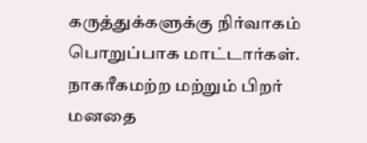கருத்துக்களுக்கு நிர்வாகம் பொறுப்பாக மாட்டார்கள். நாகரீகமற்ற மற்றும் பிறர் மனதை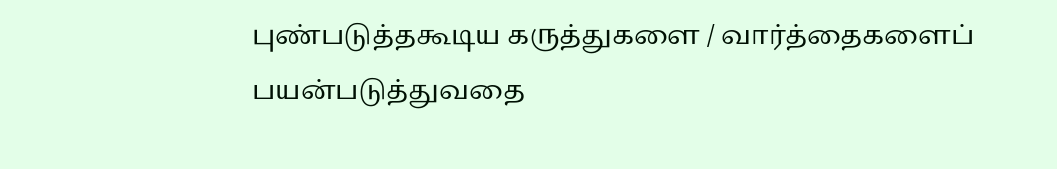புண்படுத்தகூடிய கருத்துகளை / வார்த்தைகளைப் பயன்படுத்துவதை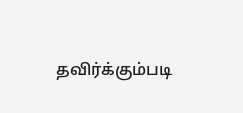தவிர்க்கும்படி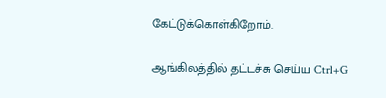கேட்டுக்கொள்கிறோம்.

ஆங்கிலத்தில் தட்டச்சு செய்ய Ctrl+G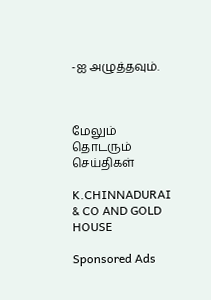-ஐ அழுத்தவும்.



மேலும் தொடரும் செய்திகள்

K.CHINNADURAI & CO AND GOLD HOUSE

Sponsored Ads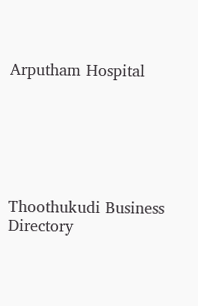Arputham Hospital






Thoothukudi Business Directory